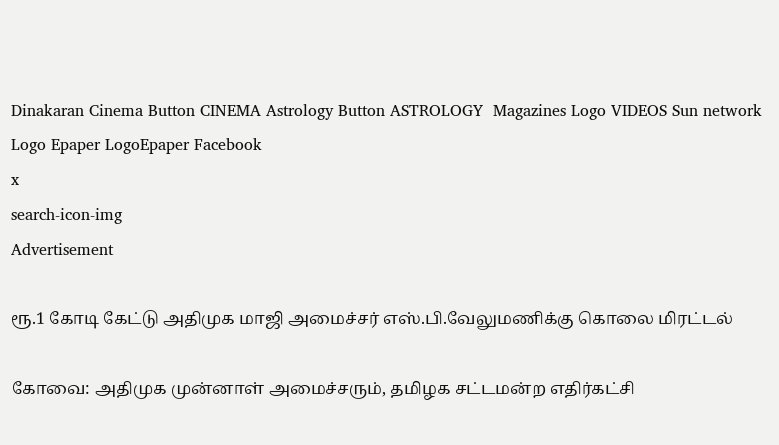Dinakaran Cinema Button CINEMA Astrology Button ASTROLOGY  Magazines Logo VIDEOS Sun network Logo Epaper LogoEpaper Facebook
x
search-icon-img
Advertisement

ரூ.1 கோடி கேட்டு அதிமுக மாஜி அமைச்சர் எஸ்.பி.வேலுமணிக்கு கொலை மிரட்டல்

கோவை: அதிமுக முன்னாள் அமைச்சரும், தமிழக சட்டமன்ற எதிர்கட்சி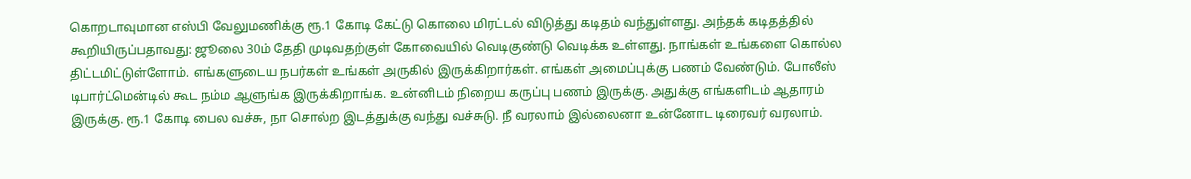கொறடாவுமான எஸ்பி வேலுமணிக்கு ரூ.1 கோடி கேட்டு கொலை மிரட்டல் விடுத்து கடிதம் வந்துள்ளது. அந்தக் கடிதத்தில் கூறியிருப்பதாவது: ஜூலை 30ம் தேதி முடிவதற்குள் கோவையில் வெடிகுண்டு வெடிக்க உள்ளது. நாங்கள் உங்களை கொல்ல திட்டமிட்டுள்ளோம். எங்களுடைய நபர்கள் உங்கள் அருகில் இருக்கிறார்கள். எங்கள் அமைப்புக்கு பணம் வேண்டும். போலீஸ் டிபார்ட்மென்டில் கூட நம்ம ஆளுங்க இருக்கிறாங்க. உன்னிடம் நிறைய கருப்பு பணம் இருக்கு. அதுக்கு எங்களிடம் ஆதாரம் இருக்கு. ரூ.1 கோடி பைல வச்சு, நா சொல்ற இடத்துக்கு வந்து வச்சுடு. நீ வரலாம் இல்லைனா உன்னோட டிரைவர் வரலாம்.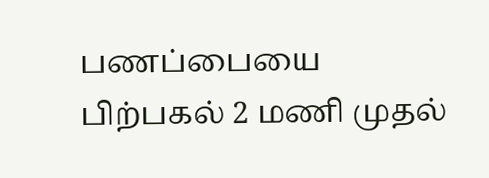பணப்பையை பிற்பகல் 2 மணி முதல்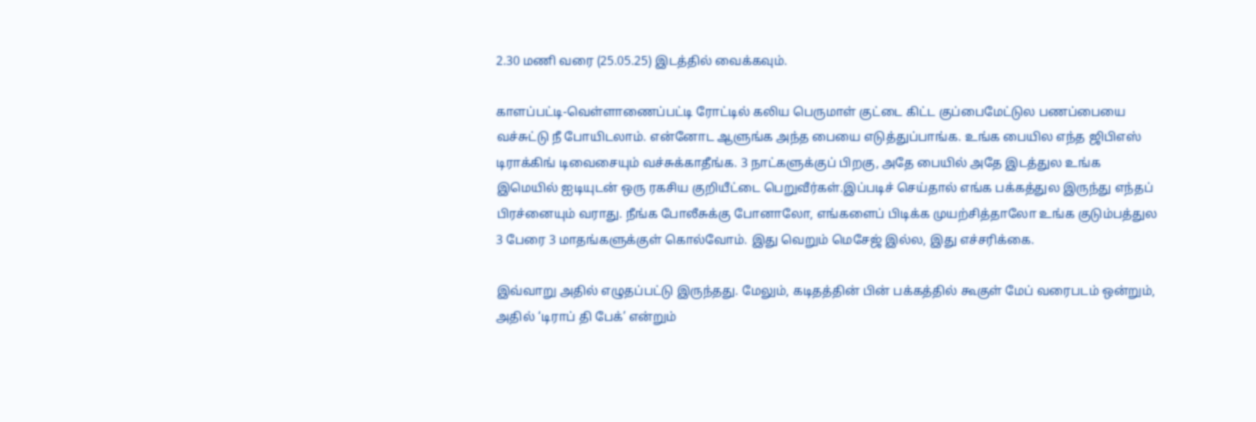2.30 மணி வரை (25.05.25) இடத்தில் வைக்கவும்.

காளப்பட்டி-வெள்ளாணைப்பட்டி ரோட்டில் கலிய பெருமாள் குட்டை கிட்ட குப்பைமேட்டுல பணப்பையை வச்சுட்டு நீ போயிடலாம். என்னோட ஆளுங்க அந்த பையை எடுத்துப்பாங்க. உங்க பையில எந்த ஜிபிஎஸ் டிராக்கிங் டிவைசையும் வச்சுக்காதீங்க. 3 நாட்களுக்குப் பிறகு, அதே பையில் அதே இடத்துல உங்க இமெயில் ஐடியுடன் ஒரு ரகசிய குறியீட்டை பெறுவீர்கள்.இப்படிச் செய்தால் எங்க பக்கத்துல இருந்து எந்தப் பிரச்னையும் வராது. நீங்க போலீசுக்கு போனாலோ, எங்களைப் பிடிக்க முயற்சித்தாலோ உங்க குடும்பத்துல 3 பேரை 3 மாதங்களுக்குள் கொல்வோம். இது வெறும் மெசேஜ் இல்ல, இது எச்சரிக்கை.

இவ்வாறு அதில் எழுதப்பட்டு இருந்தது. மேலும், கடிதத்தின் பின் பக்கத்தில் கூகுள் மேப் வரைபடம் ஒன்றும், அதில் ‘டிராப் தி பேக்’ என்றும்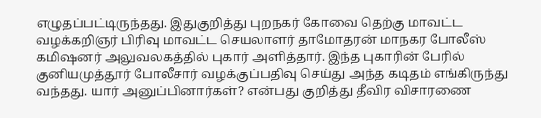எழுதப்பட்டிருந்தது. இதுகுறித்து புறநகர் கோவை தெற்கு மாவட்ட வழக்கறிஞர் பிரிவு மாவட்ட செயலாளர் தாமோதரன் மாநகர போலீஸ் கமிஷனர் அலுவலகத்தில் புகார் அளித்தார். இந்த புகாரின் பேரில் குனியமுத்தூர் போலீசார் வழக்குப்பதிவு செய்து அந்த கடிதம் எங்கிருந்து வந்தது. யார் அனுப்பினார்கள்? என்பது குறித்து தீவிர விசாரணை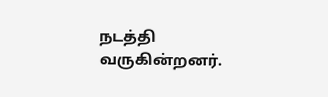நடத்தி வருகின்றனர்.